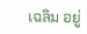เฉลิม อยู่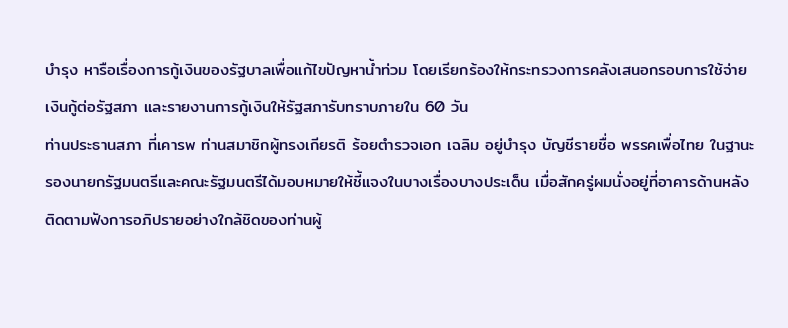บำรุง หารือเรื่องการกู้เงินของรัฐบาลเพื่อแก้ไขปัญหาน้ำท่วม โดยเรียกร้องให้กระทรวงการคลังเสนอกรอบการใช้จ่ายเงินกู้ต่อรัฐสภา และรายงานการกู้เงินให้รัฐสภารับทราบภายใน 60 วัน
ท่านประธานสภา ที่เคารพ ท่านสมาชิกผู้ทรงเกียรติ ร้อยตำรวจเอก เฉลิม อยู่บำรุง บัญชีรายชื่อ พรรคเพื่อไทย ในฐานะรองนายกรัฐมนตรีและคณะรัฐมนตรีได้มอบหมายให้ชี้แจงในบางเรื่องบางประเด็น เมื่อสักครู่ผมนั่งอยู่ที่อาคารด้านหลังติดตามฟังการอภิปรายอย่างใกล้ชิดของท่านผู้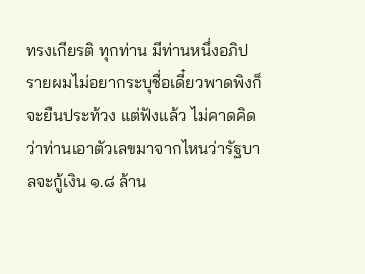ทรงเกียรติ ทุกท่าน มีท่านหนึ่งอภิปรายผมไม่อยากระบุชื่อเดี๋ยวพาดพิงก็จะยืนประท้วง แต่ฟังแล้ว ไม่คาดคิดว่าท่านเอาตัวเลขมาจากไหนว่ารัฐบาลจะกู้เงิน ๑.๘ ล้าน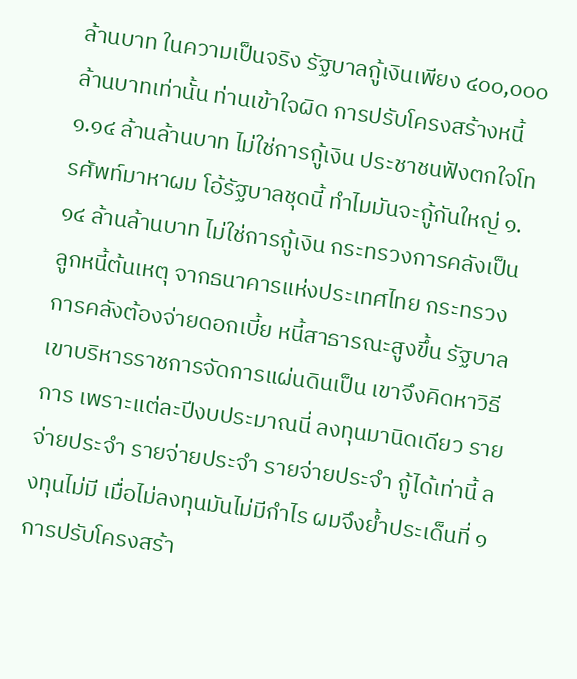ล้านบาท ในความเป็นจริง รัฐบาลกู้เงินเพียง ๔๐๐,๐๐๐ ล้านบาทเท่านั้น ท่านเข้าใจผิด การปรับโครงสร้างหนี้ ๑.๑๔ ล้านล้านบาท ไม่ใช่การกู้เงิน ประชาชนฟังตกใจโทรศัพท์มาหาผม โอ้รัฐบาลชุดนี้ ทำไมมันจะกู้กันใหญ่ ๑.๑๔ ล้านล้านบาท ไม่ใช่การกู้เงิน กระทรวงการคลังเป็นลูกหนี้ต้นเหตุ จากธนาคารแห่งประเทศไทย กระทรวงการคลังต้องจ่ายดอกเบี้ย หนี้สาธารณะสูงขึ้น รัฐบาลเขาบริหารราชการจัดการแผ่นดินเป็น เขาจึงคิดหาวิธีการ เพราะแต่ละปีงบประมาณนี่ ลงทุนมานิดเดียว รายจ่ายประจำ รายจ่ายประจำ รายจ่ายประจำ กู้ได้เท่านี้ ลงทุนไม่มี เมื่อไม่ลงทุนมันไม่มีกำไร ผมจึงย้ำประเด็นที่ ๑ การปรับโครงสร้า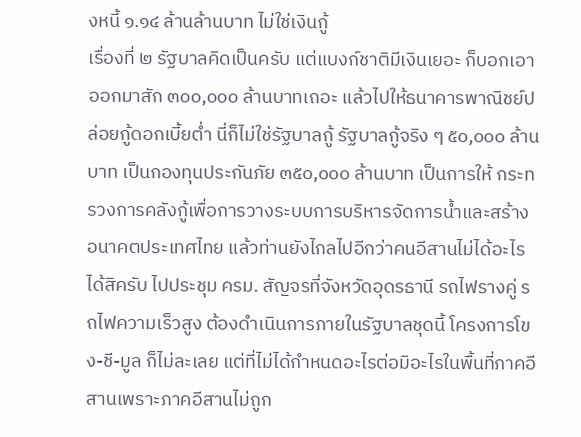งหนี้ ๑.๑๔ ล้านล้านบาท ไม่ใช่เงินกู้
เรื่องที่ ๒ รัฐบาลคิดเป็นครับ แต่แบงก์ชาติมีเงินเยอะ ก็บอกเอาออกมาสัก ๓๐๐,๐๐๐ ล้านบาทเถอะ แล้วไปให้ธนาคารพาณิชย์ปล่อยกู้ดอกเบี้ยต่ำ นี่ก็ไม่ใช่รัฐบาลกู้ รัฐบาลกู้จริง ๆ ๕๐,๐๐๐ ล้านบาท เป็นกองทุนประกันภัย ๓๕๐,๐๐๐ ล้านบาท เป็นการให้ กระทรวงการคลังกู้เพื่อการวางระบบการบริหารจัดการน้ำและสร้างอนาคตประเทศไทย แล้วท่านยังไกลไปอีกว่าคนอีสานไม่ได้อะไร ได้สิครับ ไปประชุม ครม. สัญจรที่จังหวัดอุดรธานี รถไฟรางคู่ รถไฟความเร็วสูง ต้องดำเนินการภายในรัฐบาลชุดนี้ โครงการโขง-ชี-มูล ก็ไม่ละเลย แต่ที่ไม่ได้กำหนดอะไรต่อมิอะไรในพื้นที่ภาคอีสานเพราะภาคอีสานไม่ถูก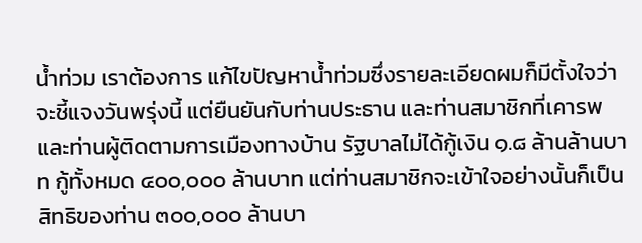น้ำท่วม เราต้องการ แก้ไขปัญหาน้ำท่วมซึ่งรายละเอียดผมก็มีตั้งใจว่าจะชี้แจงวันพรุ่งนี้ แต่ยืนยันกับท่านประธาน และท่านสมาชิกที่เคารพ และท่านผู้ติดตามการเมืองทางบ้าน รัฐบาลไม่ได้กู้เงิน ๑.๘ ล้านล้านบาท กู้ทั้งหมด ๔๐๐,๐๐๐ ล้านบาท แต่ท่านสมาชิกจะเข้าใจอย่างนั้นก็เป็นสิทธิของท่าน ๓๐๐,๐๐๐ ล้านบา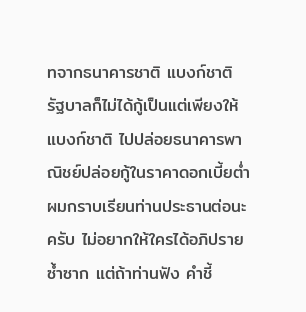ทจากธนาคารชาติ แบงก์ชาติ รัฐบาลก็ไม่ได้กู้เป็นแต่เพียงให้แบงก์ชาติ ไปปล่อยธนาคารพาณิชย์ปล่อยกู้ในราคาดอกเบี้ยต่ำ ผมกราบเรียนท่านประธานต่อนะครับ ไม่อยากให้ใครได้อภิปรายซ้ำซาก แต่ถ้าท่านฟัง คำชี้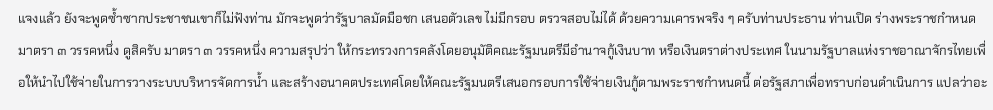แจงแล้ว ยังจะพูดซ้ำซากประชาชนเขาก็ไม่ฟังท่าน มักจะพูดว่ารัฐบาลมัดมือชก เสนอตัวเลข ไม่มีกรอบ ตรวจสอบไม่ได้ ด้วยความเคารพจริง ๆ ครับท่านประธาน ท่านเปิด ร่างพระราชกำหนด มาตรา ๓ วรรคหนึ่ง ดูสิครับ มาตรา ๓ วรรคหนึ่ง ความสรุปว่า ให้กระทรวงการคลังโดยอนุมัติคณะรัฐมนตรีมีอำนาจกู้เงินบาท หรือเงินตราต่างประเทศ ในนามรัฐบาลแห่งราชอาณาจักรไทยเพื่อให้นำไปใช้จ่ายในการวางระบบบริหารจัดการน้ำ และสร้างอนาคตประเทศโดยให้คณะรัฐมนตรีเสนอกรอบการใช้จ่ายเงินกู้ตามพระราชกำหนดนี้ ต่อรัฐสภาเพื่อทราบก่อนดำเนินการ แปลว่าอะ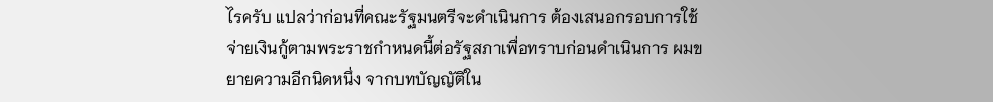ไรครับ แปลว่าก่อนที่คณะรัฐมนตรีจะดำเนินการ ต้องเสนอกรอบการใช้จ่ายเงินกู้ตามพระราชกำหนดนี้ต่อรัฐสภาเพื่อทราบก่อนดำเนินการ ผมขยายความอีกนิดหนึ่ง จากบทบัญญัติใน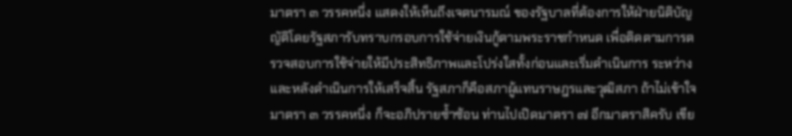มาตรา ๓ วรรคหนึ่ง แสดงให้เห็นถึงเจตนารมณ์ ของรัฐบาลที่ต้องการให้ฝ่ายนิติบัญญัติโดยรัฐสภารับทราบกรอบการใช้จ่ายเงินกู้ตามพระราชกำหนด เพื่อติดตามการตรวจสอบการใช้จ่ายให้มีประสิทธิภาพและโปร่งใสทั้งก่อนและเริ่มดำเนินการ ระหว่างและหลังดำเนินการให้เสร็จสิ้น รัฐสภาก็คือสภาผู้แทนราษฎรและวุฒิสภา ถ้าไม่เข้าใจ มาตรา ๓ วรรคหนึ่ง ก็จะอภิปรายซ้ำซ้อน ท่านไปเปิดมาตรา ๗ อีกมาตราสิครับ เขีย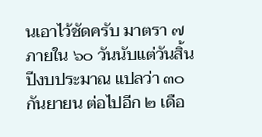นเอาไว้ชัดครับ มาตรา ๗ ภายใน ๖๐ วันนับแต่วันสิ้นปีงบประมาณ แปลว่า ๓๐ กันยายน ต่อไปอีก ๒ เดือ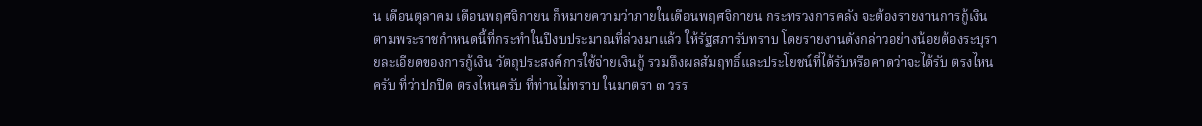น เดือนตุลาคม เดือนพฤศจิกายน ก็หมายความว่าภายในเดือนพฤศจิกายน กระทรวงการคลัง จะต้องรายงานการกู้เงินตามพระราชกำหนดนี้ที่กระทำในปีงบประมาณที่ล่วงมาแล้ว ให้รัฐสภารับทราบ โดยรายงานดังกล่าวอย่างน้อยต้องระบุรายละเอียดของการกู้เงิน วัตถุประสงค์การใช้จ่ายเงินกู้ รวมถึงผลสัมฤทธิ์และประโยชน์ที่ได้รับหรือคาดว่าจะได้รับ ตรงไหนครับ ที่ว่าปกปิด ตรงไหนครับ ที่ท่านไม่ทราบ ในมาตรา ๓ วรร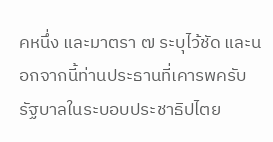คหนึ่ง และมาตรา ๗ ระบุไว้ชัด และนอกจากนี้ท่านประธานที่เคารพครับ รัฐบาลในระบอบประชาธิปไตย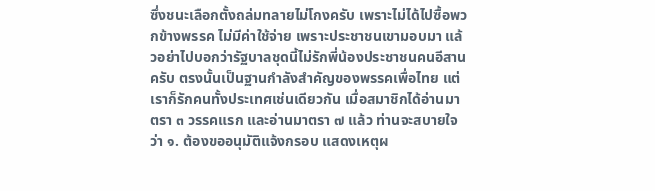ซึ่งชนะเลือกตั้งถล่มทลายไม่โกงครับ เพราะไม่ได้ไปซื้อพวกข้างพรรค ไม่มีค่าใช้จ่าย เพราะประชาชนเขามอบมา แล้วอย่าไปบอกว่ารัฐบาลชุดนี้ไม่รักพี่น้องประชาชนคนอีสานครับ ตรงนั้นเป็นฐานกำลังสำคัญของพรรคเพื่อไทย แต่เราก็รักคนทั้งประเทศเช่นเดียวกัน เมื่อสมาชิกได้อ่านมาตรา ๓ วรรคแรก และอ่านมาตรา ๗ แล้ว ท่านจะสบายใจว่า ๑. ต้องขออนุมัติแจ้งกรอบ แสดงเหตุผ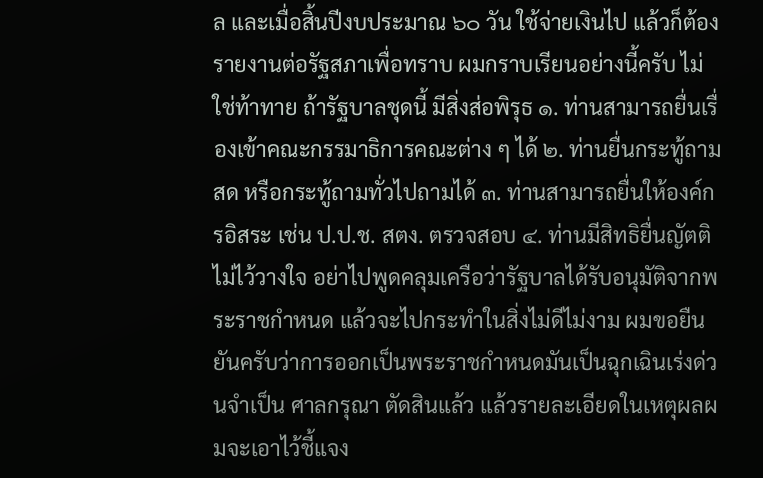ล และเมื่อสิ้นปีงบประมาณ ๖๐ วัน ใช้จ่ายเงินไป แล้วก็ต้องรายงานต่อรัฐสภาเพื่อทราบ ผมกราบเรียนอย่างนี้ครับ ไม่ใช่ท้าทาย ถ้ารัฐบาลชุดนี้ มีสิ่งส่อพิรุธ ๑. ท่านสามารถยื่นเรื่องเข้าคณะกรรมาธิการคณะต่าง ๆ ได้ ๒. ท่านยื่นกระทู้ถามสด หรือกระทู้ถามทั่วไปถามได้ ๓. ท่านสามารถยื่นให้องค์กรอิสระ เช่น ป.ป.ช. สตง. ตรวจสอบ ๔. ท่านมีสิทธิยื่นญัตติไม่ไว้วางใจ อย่าไปพูดคลุมเครือว่ารัฐบาลได้รับอนุมัติจากพระราชกำหนด แล้วจะไปกระทำในสิ่งไม่ดีไม่งาม ผมขอยืนยันครับว่าการออกเป็นพระราชกำหนดมันเป็นฉุกเฉินเร่งด่วนจำเป็น ศาลกรุณา ตัดสินแล้ว แล้วรายละเอียดในเหตุผลผมจะเอาไว้ชี้แจง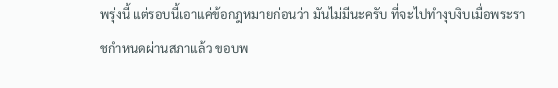พรุ่งนี้ แต่รอบนี้เอาแค่ข้อกฎหมายก่อนว่า มันไม่มีนะครับ ที่จะไปทำงุบงิบเมื่อพระราชกำหนดผ่านสภาแล้ว ขอบพ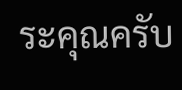ระคุณครับ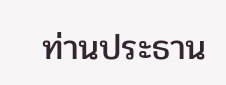ท่านประธาน